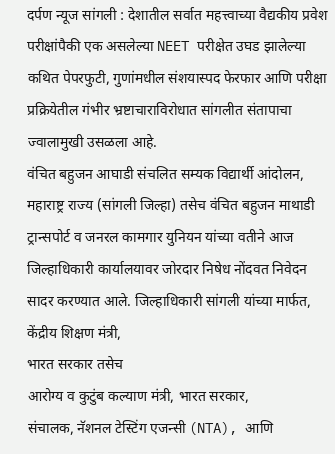दर्पण न्यूज सांगली : देशातील सर्वात महत्त्वाच्या वैद्यकीय प्रवेश परीक्षांपैकी एक असलेल्या NEET परीक्षेत उघड झालेल्या कथित पेपरफुटी, गुणांमधील संशयास्पद फेरफार आणि परीक्षा प्रक्रियेतील गंभीर भ्रष्टाचाराविरोधात सांगलीत संतापाचा ज्वालामुखी उसळला आहे.
वंचित बहुजन आघाडी संचलित सम्यक विद्यार्थी आंदोलन, महाराष्ट्र राज्य (सांगली जिल्हा) तसेच वंचित बहुजन माथाडी ट्रान्सपोर्ट व जनरल कामगार युनियन यांच्या वतीने आज जिल्हाधिकारी कार्यालयावर जोरदार निषेध नोंदवत निवेदन सादर करण्यात आले. जिल्हाधिकारी सांगली यांच्या मार्फत, केंद्रीय शिक्षण मंत्री,
भारत सरकार तसेच
आरोग्य व कुटुंब कल्याण मंत्री, भारत सरकार,
संचालक, नॅशनल टेस्टिंग एजन्सी (NTA), आणि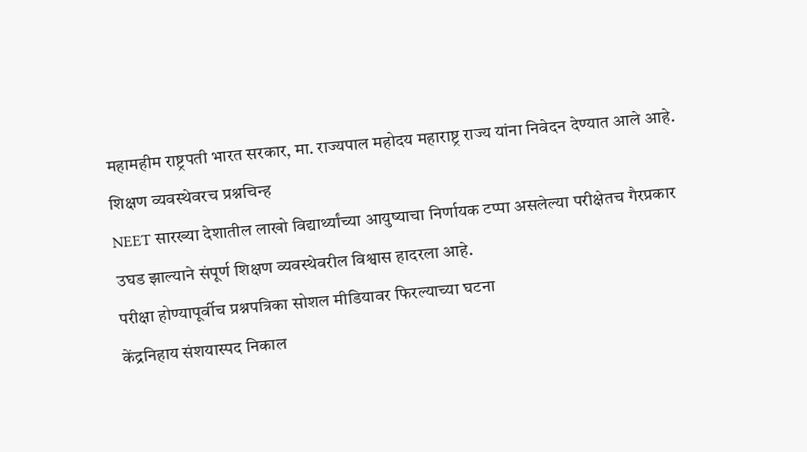महामहीम राष्ट्रपती भारत सरकार, मा. राज्यपाल महोदय महाराष्ट्र राज्य यांना निवेदन देण्यात आले आहे.
शिक्षण व्यवस्थेवरच प्रश्नचिन्ह
NEET सारख्या देशातील लाखो विद्यार्थ्यांच्या आयुष्याचा निर्णायक टप्पा असलेल्या परीक्षेतच गैरप्रकार उघड झाल्याने संपूर्ण शिक्षण व्यवस्थेवरील विश्वास हादरला आहे.
परीक्षा होण्यापूर्वीच प्रश्नपत्रिका सोशल मीडियावर फिरल्याच्या घटना
केंद्रनिहाय संशयास्पद निकाल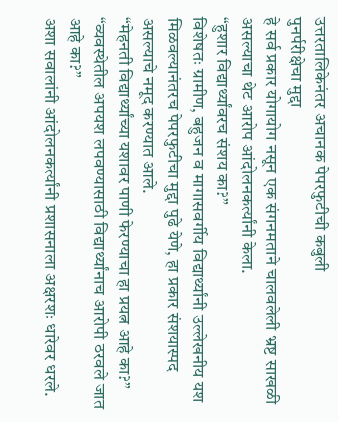उत्तरतालिकेनंतर अचानक पेपरफुटीची कबुली
पुनर्परीक्षेचा मुद्दा
हे सर्व प्रकार योगायोग नसून एक संगनमताने चालवलेली भ्रष्ट साखळी असल्याचा थेट आरोप आंदोलनकर्त्यांनी केला.
“हुशार विद्यार्थ्यांवरच संशय का?”
विशेषतः ग्रामीण, बहुजन व मागासवर्गीय विद्यार्थ्यांनी उल्लेखनीय यश मिळवल्यानंतरच पेपरफुटीचा मुद्दा पुढे येणे, हा प्रकार संशयास्पद असल्याचे नमूद करण्यात आले.
“मेहनती विद्यार्थ्यांच्या यशावर पाणी फेरण्याचा हा प्रयत्न आहे का?”
“व्यवस्थेतील अपयश लपवण्यासाठी विद्यार्थ्यांनाच आरोपी ठरवले जात आहे का?”
अशा सवालांनी आंदोलनकर्त्यांनी प्रशासनाला अक्षरशः धारेवर धरले.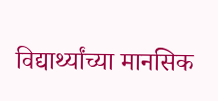विद्यार्थ्यांच्या मानसिक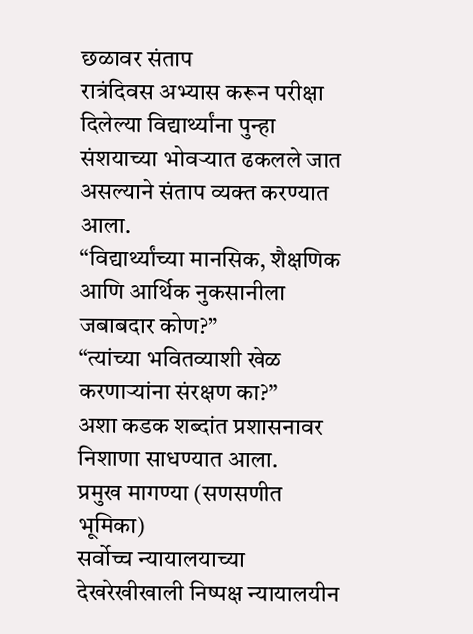छळावर संताप
रात्रंदिवस अभ्यास करून परीक्षा दिलेल्या विद्यार्थ्यांना पुन्हा संशयाच्या भोवऱ्यात ढकलले जात असल्याने संताप व्यक्त करण्यात आला.
“विद्यार्थ्यांच्या मानसिक, शैक्षणिक आणि आर्थिक नुकसानीला जबाबदार कोण?”
“त्यांच्या भवितव्याशी खेळ करणाऱ्यांना संरक्षण का?”
अशा कडक शब्दांत प्रशासनावर निशाणा साधण्यात आला.
प्रमुख मागण्या (सणसणीत भूमिका)
सर्वोच्च न्यायालयाच्या देखरेखीखाली निष्पक्ष न्यायालयीन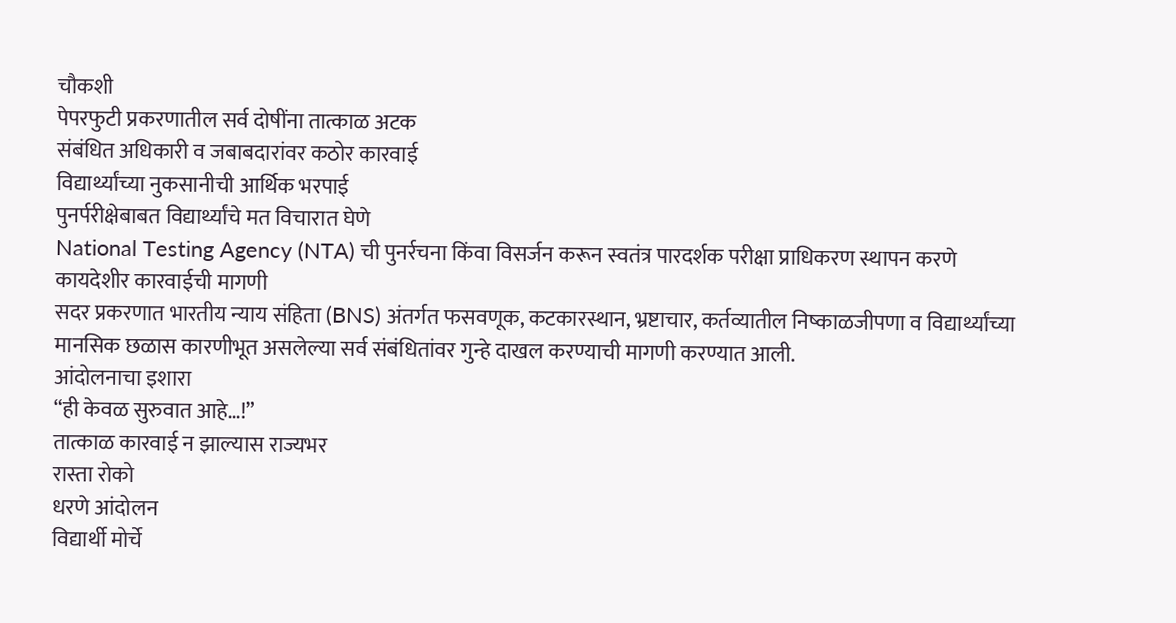चौकशी
पेपरफुटी प्रकरणातील सर्व दोषींना तात्काळ अटक
संबंधित अधिकारी व जबाबदारांवर कठोर कारवाई
विद्यार्थ्यांच्या नुकसानीची आर्थिक भरपाई
पुनर्परीक्षेबाबत विद्यार्थ्यांचे मत विचारात घेणे
National Testing Agency (NTA) ची पुनर्रचना किंवा विसर्जन करून स्वतंत्र पारदर्शक परीक्षा प्राधिकरण स्थापन करणे
कायदेशीर कारवाईची मागणी
सदर प्रकरणात भारतीय न्याय संहिता (BNS) अंतर्गत फसवणूक, कटकारस्थान, भ्रष्टाचार, कर्तव्यातील निष्काळजीपणा व विद्यार्थ्यांच्या मानसिक छळास कारणीभूत असलेल्या सर्व संबंधितांवर गुन्हे दाखल करण्याची मागणी करण्यात आली.
आंदोलनाचा इशारा
“ही केवळ सुरुवात आहे…!”
तात्काळ कारवाई न झाल्यास राज्यभर
रास्ता रोको
धरणे आंदोलन
विद्यार्थी मोर्चे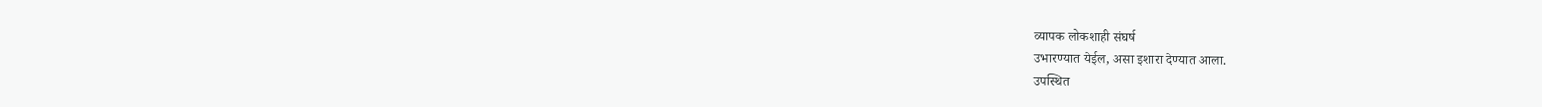व्यापक लोकशाही संघर्ष
उभारण्यात येईल, असा इशारा देण्यात आला.
उपस्थित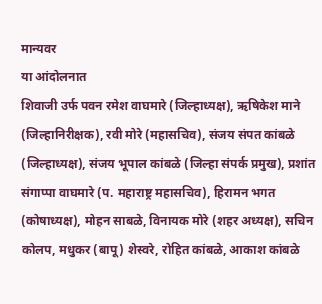मान्यवर
या आंदोलनात
शिवाजी उर्फ पवन रमेश वाघमारे (जिल्हाध्यक्ष), ऋषिकेश माने (जिल्हानिरीक्षक), रवी मोरे (महासचिव), संजय संपत कांबळे (जिल्हाध्यक्ष), संजय भूपाल कांबळे (जिल्हा संपर्क प्रमुख), प्रशांत संगाप्पा वाघमारे (प. महाराष्ट्र महासचिव), हिरामन भगत (कोषाध्यक्ष), मोहन साबळे, विनायक मोरे (शहर अध्यक्ष), सचिन कोलप, मधुकर (बापू) शेस्वरे, रोहित कांबळे, आकाश कांबळे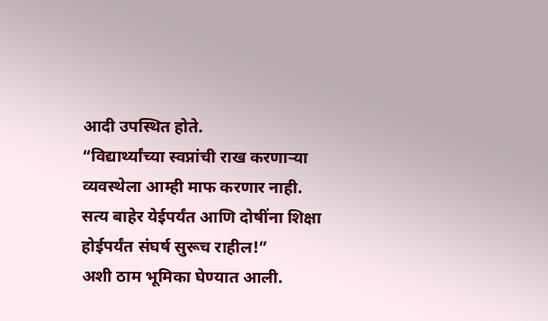आदी उपस्थित होते.
“विद्यार्थ्यांच्या स्वप्नांची राख करणाऱ्या व्यवस्थेला आम्ही माफ करणार नाही.
सत्य बाहेर येईपर्यंत आणि दोषींना शिक्षा होईपर्यंत संघर्ष सुरूच राहील!”
अशी ठाम भूमिका घेण्यात आली.